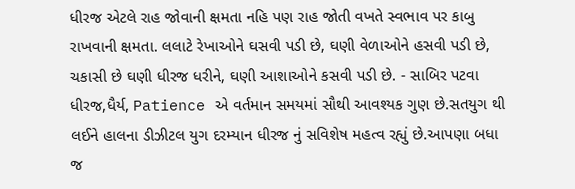ધીરજ એટલે રાહ જોવાની ક્ષમતા નહિ પણ રાહ જોતી વખતે સ્વભાવ પર કાબુ રાખવાની ક્ષમતા. લલાટે રેખાઓને ઘસવી પડી છે, ઘણી વેળાઓને હસવી પડી છે, ચકાસી છે ઘણી ધીરજ ધરીને, ઘણી આશાઓને કસવી પડી છે. - સાબિર પટવા ધીરજ,ધૈર્ય, Patience એ વર્તમાન સમયમાં સૌથી આવશ્યક ગુણ છે.સતયુગ થી લઈને હાલના ડીઝીટલ યુગ દરમ્યાન ધીરજ નું સવિશેષ મહત્વ રહ્યું છે.આપણા બધા જ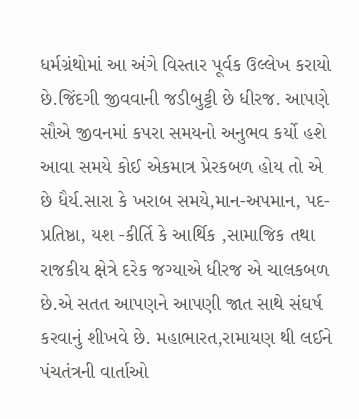ધર્મગ્રંથોમાં આ અંગે વિસ્તાર પૂર્વક ઉલ્લેખ કરાયો છે.જિંદગી જીવવાની જડીબુટ્ટી છે ધીરજ. આપણે સૌએ જીવનમાં કપરા સમયનો અનુભવ કર્યો હશે આવા સમયે કોઈ એકમાત્ર પ્રેરકબળ હોય તો એ છે ધૈર્ય.સારા કે ખરાબ સમયે,માન-અપમાન, પદ-પ્રતિષ્ઠા, યશ -કીર્તિ કે આર્થિક ,સામાજિક તથા રાજકીય ક્ષેત્રે દરેક જગ્યાએ ધીરજ એ ચાલકબળ છે.એ સતત આપણને આપણી જાત સાથે સંઘર્ષ કરવાનું શીખવે છે. મહાભારત,રામાયણ થી લઈને પંચતંત્રની વાર્તાઓ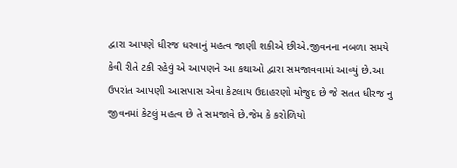દ્વારા આપણે ધીરજ ધરવાનું મહત્વ જાણી શકીએ છીએ.જીવનના નબળા સમયે કેવી રીતે ટકી રહેવું એ આપણને આ કથાઓ દ્વારા સમજાવવામાં આવ્યું છે.આ ઉપરાંત આપણી આસપાસ એવા કેટલાય ઉદાહરણો મોજુદ છે જે સતત ધીરજ નુ જીવનમાં કેટલું મહત્વ છે તે સમજાવે છે.જેમ કે કરોળિયો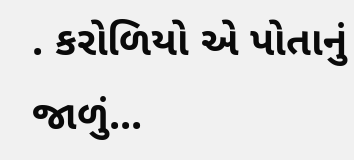. કરોળિયો એ પોતાનું જાળું...